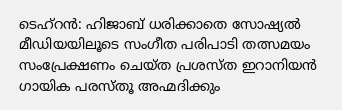ടെഹ്റൻ: ഹിജാബ് ധരിക്കാതെ സോഷ്യൽ മീഡിയയിലൂടെ സംഗീത പരിപാടി തത്സമയം സംപ്രേക്ഷണം ചെയ്ത പ്രശസ്ത ഇറാനിയൻ ഗായിക പരസ്തൂ അഹ്മദിക്കും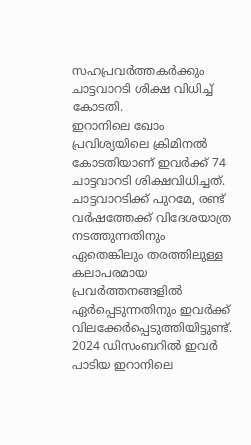സഹപ്രവർത്തകർക്കും ചാട്ടവാറടി ശിക്ഷ വിധിച്ച് കോടതി.
ഇറാനിലെ ഖോം പ്രവിശ്യയിലെ ക്രിമിനൽ കോടതിയാണ് ഇവർക്ക് 74 ചാട്ടവാറടി ശിക്ഷവിധിച്ചത്. ചാട്ടവാറടിക്ക് പുറമേ, രണ്ട് വർഷത്തേക്ക് വിദേശയാത്ര നടത്തുന്നതിനും ഏതെങ്കിലും തരത്തിലുള്ള കലാപരമായ പ്രവർത്തനങ്ങളിൽ ഏർപ്പെടുന്നതിനും ഇവർക്ക് വിലക്കേർപ്പെടുത്തിയിട്ടുണ്ട്.
2024 ഡിസംബറിൽ ഇവർ പാടിയ ഇറാനിലെ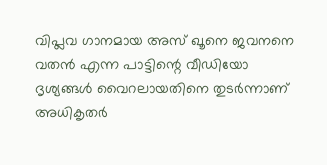വിപ്ലവ ഗാനമായ അസ് ഖൂനെ ജവനനെ വതൻ എന്ന പാട്ടിന്റെ വീഡിയോ ദൃശ്യങ്ങൾ വൈറലായതിനെ തുടർന്നാണ് അധികൃതർ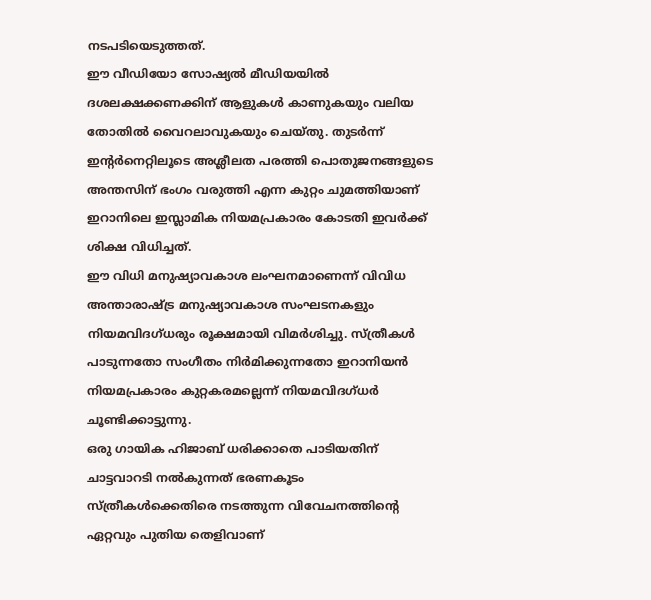നടപടിയെടുത്തത്.
ഈ വീഡിയോ സോഷ്യൽ മീഡിയയിൽ ദശലക്ഷക്കണക്കിന് ആളുകൾ കാണുകയും വലിയ തോതിൽ വൈറലാവുകയും ചെയ്തു. തുടർന്ന് ഇന്റർനെറ്റിലൂടെ അശ്ലീലത പരത്തി പൊതുജനങ്ങളുടെ അന്തസിന് ഭംഗം വരുത്തി എന്ന കുറ്റം ചുമത്തിയാണ് ഇറാനിലെ ഇസ്ലാമിക നിയമപ്രകാരം കോടതി ഇവർക്ക് ശിക്ഷ വിധിച്ചത്.
ഈ വിധി മനുഷ്യാവകാശ ലംഘനമാണെന്ന് വിവിധ അന്താരാഷ്ട്ര മനുഷ്യാവകാശ സംഘടനകളും നിയമവിദഗ്ധരും രൂക്ഷമായി വിമർശിച്ചു. സ്ത്രീകൾ പാടുന്നതോ സംഗീതം നിർമിക്കുന്നതോ ഇറാനിയൻ നിയമപ്രകാരം കുറ്റകരമല്ലെന്ന് നിയമവിദഗ്ധർ ചൂണ്ടിക്കാട്ടുന്നു.
ഒരു ഗായിക ഹിജാബ് ധരിക്കാതെ പാടിയതിന് ചാട്ടവാറടി നൽകുന്നത് ഭരണകൂടം സ്ത്രീകൾക്കെതിരെ നടത്തുന്ന വിവേചനത്തിന്റെ ഏറ്റവും പുതിയ തെളിവാണ്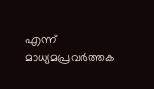എന്ന് മാധ്യമപ്രവർത്തക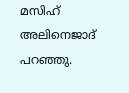മസിഹ് അലിനെജാദ് പറഞ്ഞു.